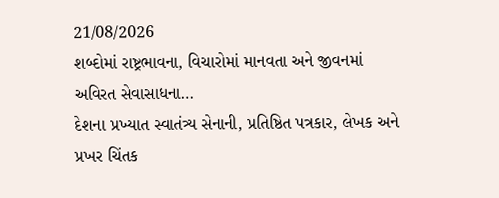21/08/2026
શબ્દોમાં રાષ્ટ્રભાવના, વિચારોમાં માનવતા અને જીવનમાં અવિરત સેવાસાધના…
દેશના પ્રખ્યાત સ્વાતંત્ર્ય સેનાની, પ્રતિષ્ઠિત પત્રકાર, લેખક અને પ્રખર ચિંતક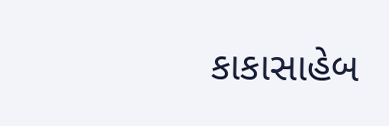કાકાસાહેબ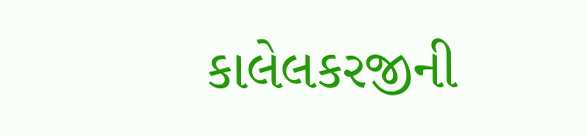કાલેલકરજીની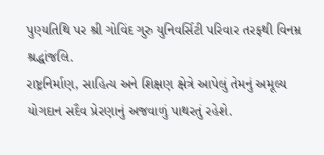પુણ્યતિથિ પર શ્રી ગોવિંદ ગુરુ યુનિવર્સિટી પરિવાર તરફથી વિનમ્ર શ્રદ્ધાંજલિ.
રાષ્ટ્રનિર્માણ, સાહિત્ય અને શિક્ષણ ક્ષેત્રે આપેલું તેમનું અમૂલ્ય યોગદાન સદૈવ પ્રેરણાનું અજવાળું પાથરતું રહેશે.